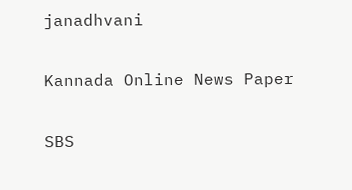janadhvani

Kannada Online News Paper

SBS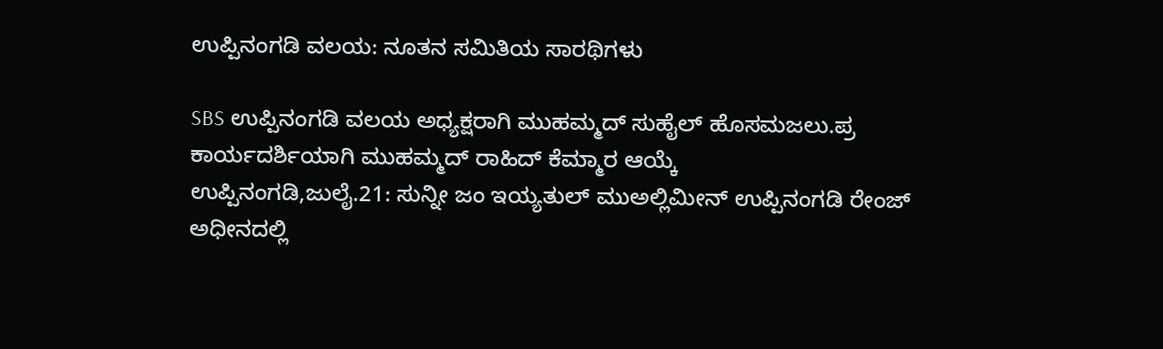ಉಪ್ಪಿನಂಗಡಿ ವಲಯ: ನೂತನ ಸಮಿತಿಯ ಸಾರಥಿಗಳು

SBS ಉಪ್ಪಿನಂಗಡಿ ವಲಯ ಅಧ್ಯಕ್ಷರಾಗಿ ಮುಹಮ್ಮದ್ ಸುಹೈಲ್ ಹೊಸಮಜಲು.ಪ್ರ ಕಾರ್ಯದರ್ಶಿಯಾಗಿ ಮುಹಮ್ಮದ್ ರಾಹಿದ್ ಕೆಮ್ಮಾರ ಆಯ್ಕೆ
ಉಪ್ಪಿನಂಗಡಿ,ಜುಲೈ.21: ಸುನ್ನೀ ಜಂ ಇಯ್ಯತುಲ್ ಮುಅಲ್ಲಿಮೀನ್ ಉಪ್ಪಿನಂಗಡಿ ರೇಂಜ್ ಅಧೀನದಲ್ಲಿ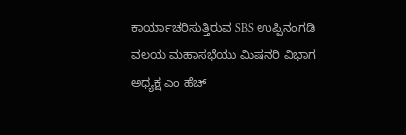ಕಾರ್ಯಾಚರಿಸುತ್ತಿರುವ SBS ಉಪ್ಪಿನಂಗಡಿ ವಲಯ ಮಹಾಸಭೆಯು ಮಿಷನರಿ ವಿಭಾಗ ಅಧ್ಯಕ್ಷ ಎಂ ಹೆಚ್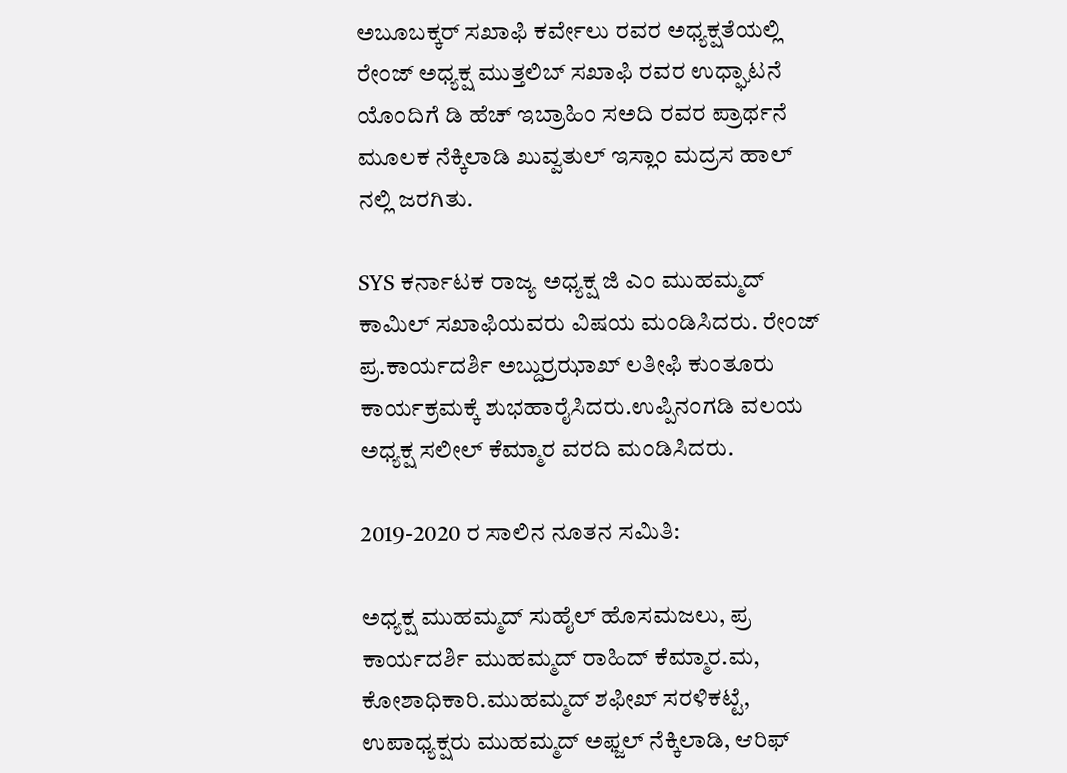ಅಬೂಬಕ್ಕರ್ ಸಖಾಫಿ ಕರ್ವೇಲು ರವರ ಅಧ್ಯಕ್ಷತೆಯಲ್ಲಿ ರೇಂಜ್ ಅಧ್ಯಕ್ಷ ಮುತ್ತಲಿಬ್ ಸಖಾಫಿ ರವರ ಉಧ್ಘಾಟನೆ ಯೊಂದಿಗೆ ಡಿ ಹೆಚ್ ಇಬ್ರಾಹಿಂ ಸಅದಿ ರವರ ಪ್ರಾರ್ಥನೆ ಮೂಲಕ ನೆಕ್ಕಿಲಾಡಿ ಖುವ್ವತುಲ್ ಇಸ್ಲಾಂ ಮದ್ರಸ ಹಾಲ್ ನಲ್ಲಿ ಜರಗಿತು.

SYS ಕರ್ನಾಟಕ ರಾಜ್ಯ ಅಧ್ಯಕ್ಷ ಜಿ ಎಂ ಮುಹಮ್ಮದ್ ಕಾಮಿಲ್ ಸಖಾಫಿಯವರು ವಿಷಯ ಮಂಡಿಸಿದರು. ರೇಂಜ್ ಪ್ರ.ಕಾರ್ಯದರ್ಶಿ ಅಬ್ದುರ್ರಝಾಖ್ ಲತೀಫಿ ಕುಂತೂರು ಕಾರ್ಯಕ್ರಮಕ್ಕೆ ಶುಭಹಾರೈಸಿದರು.ಉಪ್ಪಿನಂಗಡಿ ವಲಯ ಅಧ್ಯಕ್ಷ ಸಲೀಲ್ ಕೆಮ್ಮಾರ ವರದಿ ಮಂಡಿಸಿದರು.

2019-2020 ರ ಸಾಲಿನ ನೂತನ ಸಮಿತಿ:

ಅಧ್ಯಕ್ಷ ಮುಹಮ್ಮದ್ ಸುಹೈಲ್ ಹೊಸಮಜಲು, ಪ್ರ ಕಾರ್ಯದರ್ಶಿ ಮುಹಮ್ಮದ್ ರಾಹಿದ್ ಕೆಮ್ಮಾರ.ಮ, ಕೋಶಾಧಿಕಾರಿ.ಮುಹಮ್ಮದ್ ಶಫೀಖ್ ಸರಳಿಕಟ್ಟೆ, ಉಪಾಧ್ಯಕ್ಷರು ಮುಹಮ್ಮದ್ ಅಫ್ಜಲ್ ನೆಕ್ಕಿಲಾಡಿ, ಆರಿಫ್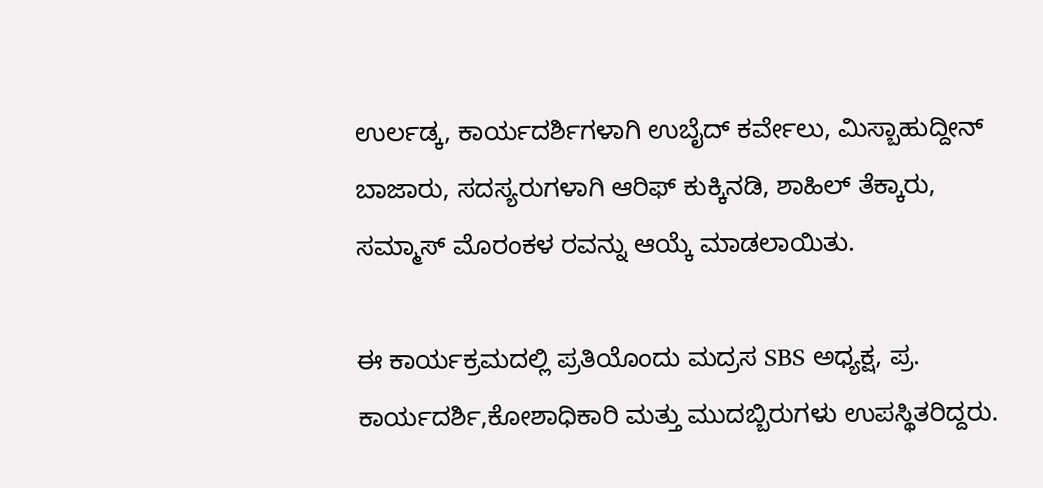ಉರ್ಲಡ್ಕ, ಕಾರ್ಯದರ್ಶಿಗಳಾಗಿ ಉಬೈದ್ ಕರ್ವೇಲು, ಮಿಸ್ಬಾಹುದ್ದೀನ್ ಬಾಜಾರು, ಸದಸ್ಯರುಗಳಾಗಿ ಆರಿಫ್ ಕುಕ್ಕಿನಡಿ, ಶಾಹಿಲ್ ತೆಕ್ಕಾರು, ಸಮ್ಮಾಸ್ ಮೊರಂಕಳ ರವನ್ನು ಆಯ್ಕೆ ಮಾಡಲಾಯಿತು.

ಈ ಕಾರ್ಯಕ್ರಮದಲ್ಲಿ ಪ್ರತಿಯೊಂದು ಮದ್ರಸ SBS ಅಧ್ಯಕ್ಷ, ಪ್ರ. ಕಾರ್ಯದರ್ಶಿ,ಕೋಶಾಧಿಕಾರಿ ಮತ್ತು ಮುದಬ್ಬಿರುಗಳು ಉಪಸ್ಥಿತರಿದ್ದರು.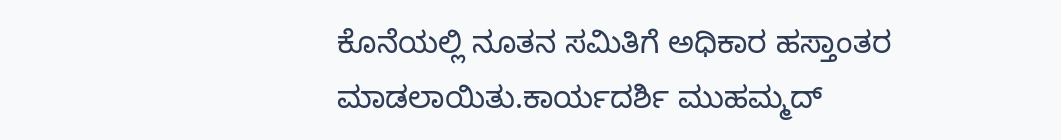ಕೊನೆಯಲ್ಲಿ ನೂತನ ಸಮಿತಿಗೆ ಅಧಿಕಾರ ಹಸ್ತಾಂತರ ಮಾಡಲಾಯಿತು.ಕಾರ್ಯದರ್ಶಿ ಮುಹಮ್ಮದ್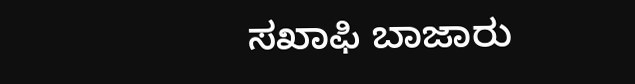ಸಖಾಫಿ ಬಾಜಾರು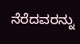ನೆರೆದವರನ್ನು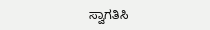ಸ್ವಾಗತಿಸಿ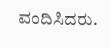ವಂದಿಸಿದರು.